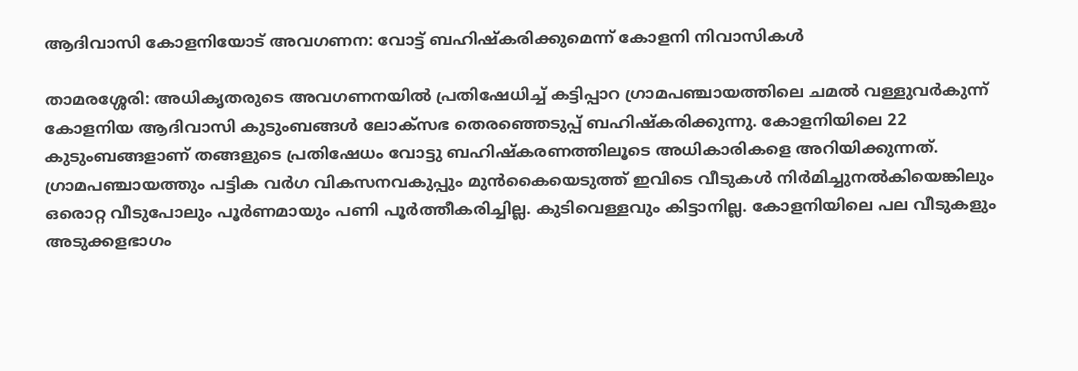ആദിവാസി കോളനിയോട് അവഗണന: വോട്ട് ബഹിഷ്‌കരിക്കുമെന്ന് കോളനി നിവാസികള്‍

താമരശ്ശേരി: അധികൃതരുടെ അവഗണനയില്‍ പ്രതിഷേധിച്ച് കട്ടിപ്പാറ ഗ്രാമപഞ്ചായത്തിലെ ചമല്‍ വള്ളുവര്‍കുന്ന് കോളനിയ ആദിവാസി കുടുംബങ്ങള്‍ ലോക്സഭ തെരഞ്ഞെടുപ്പ് ബഹിഷ്‌കരിക്കുന്നു. കോളനിയിലെ 22 കുടുംബങ്ങളാണ് തങ്ങളുടെ പ്രതിഷേധം വോട്ടു ബഹിഷ്‌കരണത്തിലൂടെ അധികാരികളെ അറിയിക്കുന്നത്. ഗ്രാമപഞ്ചായത്തും പട്ടിക വർഗ വികസനവകുപ്പും മുൻകൈയെടുത്ത് ഇവിടെ വീടുകള്‍ നിര്‍മിച്ചുനല്‍കിയെങ്കിലും ഒരൊറ്റ വീടുപോലും പൂര്‍ണമായും പണി പൂര്‍ത്തീകരിച്ചില്ല. കുടിവെള്ളവും കിട്ടാനില്ല. കോളനിയിലെ പല വീടുകളും അടുക്കളഭാഗം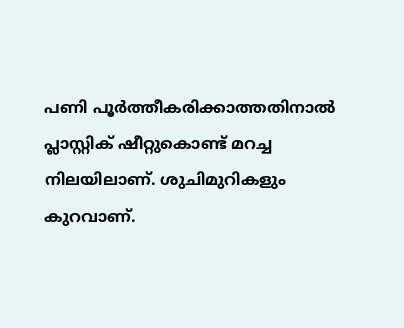പണി പൂര്‍ത്തീകരിക്കാത്തതിനാല്‍ പ്ലാസ്റ്റിക് ഷീറ്റുകൊണ്ട് മറച്ച നിലയിലാണ്. ശുചിമുറികളും കുറവാണ്.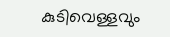കുടിവെള്ളവും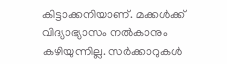കിട്ടാക്കനിയാണ്. മക്കള്‍ക്ക് വിദ്യാഭ്യാസം നല്‍കാനും കഴിയുന്നില്ല. സര്‍ക്കാറുകള്‍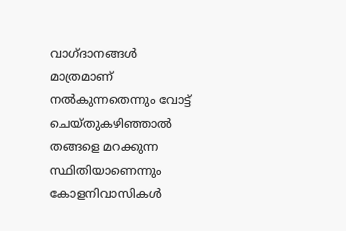വാഗ്ദാനങ്ങള്‍ മാത്രമാണ് നല്‍കുന്നതെന്നും വോട്ട് ചെയ്തുകഴിഞ്ഞാല്‍ തങ്ങളെ മറക്കുന്ന സ്ഥിതിയാണെന്നും കോളനിവാസികള്‍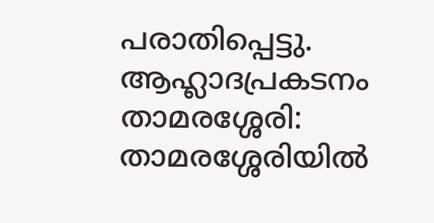പരാതിപ്പെട്ടു. ആഹ്ലാദപ്രകടനം താമരശ്ശേരി: താമരശ്ശേരിയില്‍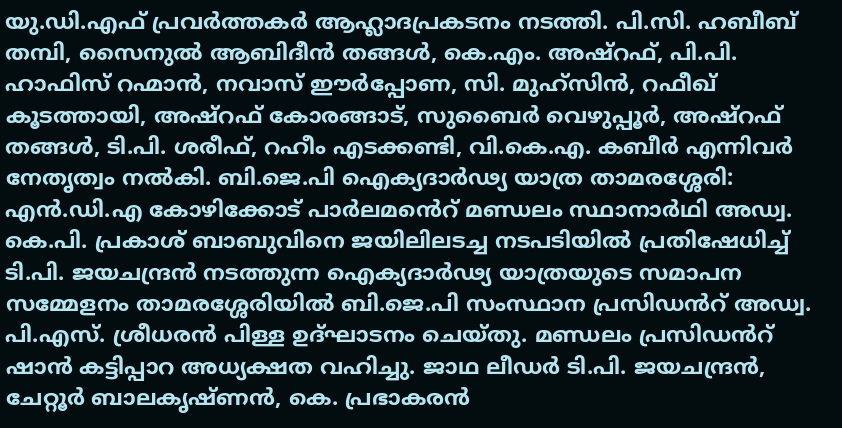യു.ഡി.എഫ് പ്രവര്‍ത്തകര്‍ ആഹ്ലാദപ്രകടനം നടത്തി. പി.സി. ഹബീബ് തമ്പി, സൈനുല്‍ ആബിദീന്‍ തങ്ങള്‍, കെ.എം. അഷ്‌റഫ്, പി.പി. ഹാഫിസ് റഹ്മാന്‍, നവാസ് ഈര്‍പ്പോണ, സി. മുഹ്‌സിന്‍, റഫീഖ് കൂടത്തായി, അഷ്‌റഫ് കോരങ്ങാട്, സുബൈര്‍ വെഴുപ്പൂര്‍, അഷ്‌റഫ് തങ്ങള്‍, ടി.പി. ശരീഫ്, റഹീം എടക്കണ്ടി, വി.കെ.എ. കബീര്‍ എന്നിവര്‍ നേതൃത്വം നല്‍കി. ബി.ജെ.പി ഐക്യദാർഢ്യ യാത്ര താമരശ്ശേരി: എന്‍.ഡി.എ കോഴിക്കോട് പാര്‍ലമൻെറ് മണ്ഡലം സ്ഥാനാർഥി അഡ്വ. കെ.പി. പ്രകാശ് ബാബുവിനെ ജയിലിലടച്ച നടപടിയില്‍ പ്രതിഷേധിച്ച് ടി.പി. ജയചന്ദ്രന്‍ നടത്തുന്ന ഐക്യദാർഢ്യ യാത്രയുടെ സമാപന സമ്മേളനം താമരശ്ശേരിയില്‍ ബി.ജെ.പി സംസ്ഥാന പ്രസിഡൻറ് അഡ്വ. പി.എസ്. ശ്രീധരൻ പിള്ള ഉദ്ഘാടനം ചെയ്തു. മണ്ഡലം പ്രസിഡൻറ് ഷാന്‍ കട്ടിപ്പാറ അധ്യക്ഷത വഹിച്ചു. ജാഥ ലീഡര്‍ ടി.പി. ജയചന്ദ്രന്‍, ചേറ്റൂര്‍ ബാലകൃഷ്ണന്‍, കെ. പ്രഭാകരന്‍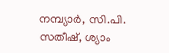നമ്പ്യാര്‍, സി.പി. സതീഷ്, ശ്യാം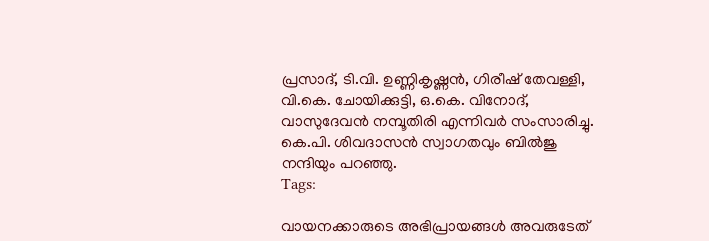പ്രസാദ്, ടി.വി. ഉണ്ണികൃഷ്ണന്‍, ഗിരീഷ് തേവള്ളി, വി.കെ. ചോയിക്കുട്ടി, ഒ.കെ. വിനോദ്, വാസുദേവന്‍ നമ്പൂതിരി എന്നിവര്‍ സംസാരിച്ചു. കെ.പി. ശിവദാസന്‍ സ്വാഗതവും ബില്‍ജു നന്ദിയും പറഞ്ഞു.
Tags:

വായനക്കാരുടെ അഭിപ്രായങ്ങള്‍ അവരുടേത്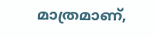മാത്രമാണ്,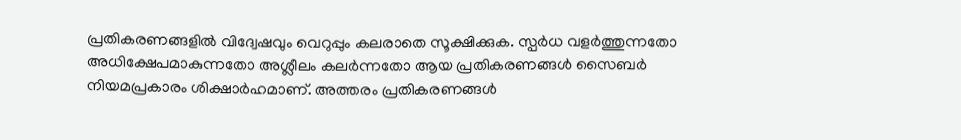പ്രതികരണങ്ങളിൽ വിദ്വേഷവും വെറുപ്പും കലരാതെ സൂക്ഷിക്കുക. സ്പർധ വളർത്തുന്നതോ അധിക്ഷേപമാകുന്നതോ അശ്ലീലം കലർന്നതോ ആയ പ്രതികരണങ്ങൾ സൈബർ നിയമപ്രകാരം ശിക്ഷാർഹമാണ്. അത്തരം പ്രതികരണങ്ങൾ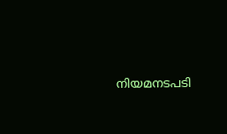നിയമനടപടി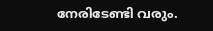നേരിടേണ്ടി വരും.